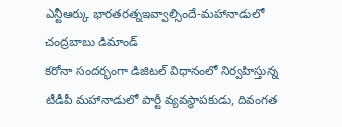ఎన్టీఆర్కు భారతరత్నఇవ్వాల్సిందే-మహానాడులో చంద్రబాబు డిమాండ్
కరోనా సందర్భంగా డిజిటల్ విధానంలో నిర్వహిస్తున్న టీడీపీ మహానాడులో పార్టీ వ్యవస్ధాపకుడు, దివంగత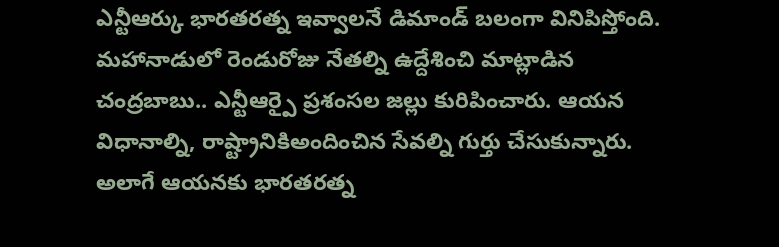ఎన్టీఆర్కు భారతరత్న ఇవ్వాలనే డిమాండ్ బలంగా వినిపిస్తోంది. మహానాడులో రెండురోజు నేతల్ని ఉద్దేశించి మాట్లాడిన చంద్రబాబు.. ఎన్టీఆర్పై ప్రశంసల జల్లు కురిపించారు. ఆయన విధానాల్ని, రాష్ట్రానికిఅందించిన సేవల్ని గుర్తు చేసుకున్నారు. అలాగే ఆయనకు భారతరత్న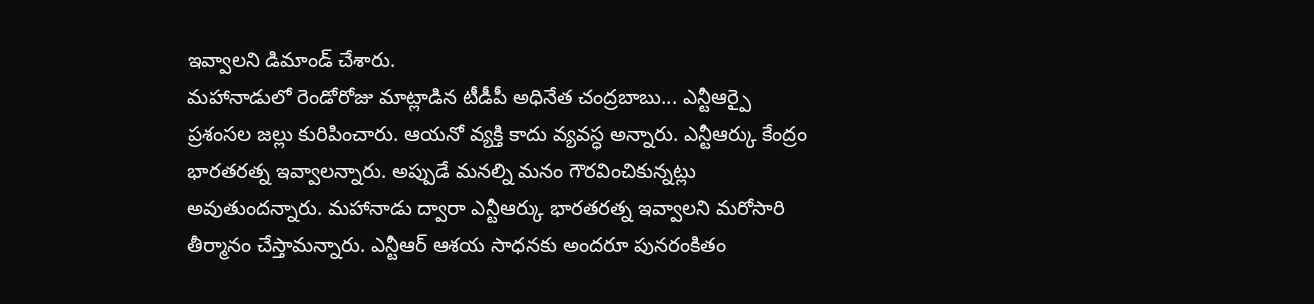ఇవ్వాలని డిమాండ్ చేశారు.
మహానాడులో రెండోరోజు మాట్లాడిన టీడీపీ అధినేత చంద్రబాబు... ఎన్టీఆర్పై ప్రశంసల జల్లు కురిపించారు. ఆయనో వ్యక్తి కాదు వ్యవస్ధ అన్నారు. ఎన్టీఆర్కు కేంద్రం భారతరత్న ఇవ్వాలన్నారు. అప్పుడే మనల్ని మనం గౌరవించికున్నట్లు అవుతుందన్నారు. మహానాడు ద్వారా ఎన్టీఆర్కు భారతరత్న ఇవ్వాలని మరోసారి తీర్మానం చేస్తామన్నారు. ఎన్టీఆర్ ఆశయ సాధనకు అందరూ పునరంకితం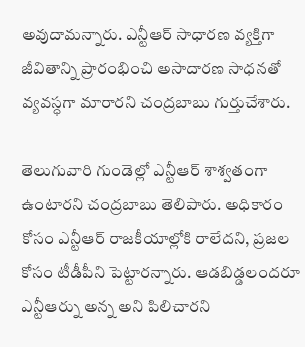అవుదామన్నారు. ఎన్టీఆర్ సాధారణ వ్యక్తిగా జీవితాన్ని ప్రారంభించి అసాదారణ సాధనతో వ్యవస్ధగా మారారని చంద్రబాబు గుర్తుచేశారు.

తెలుగువారి గుండెల్లో ఎన్టీఆర్ శాశ్వతంగా ఉంటారని చంద్రబాబు తెలిపారు. అధికారం కోసం ఎన్టీఆర్ రాజకీయాల్లోకి రాలేదని, ప్రజల కోసం టీడీపీని పెట్టారన్నారు. ఆడబిడ్డలందరూ ఎన్టీఆర్ను అన్న అని పిలిచారని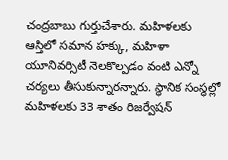చంద్రబాబు గుర్తుచేశారు. మహిళలకు ఆస్తిలో సమాన హక్కు, మహిళా యూనివర్సిటీ నెలకొల్పడం వంటి ఎన్నో చర్యలు తీసుకున్నారన్నారు. స్ధానిక సంస్ధల్లో మహిళలకు 33 శాతం రిజర్వేషన్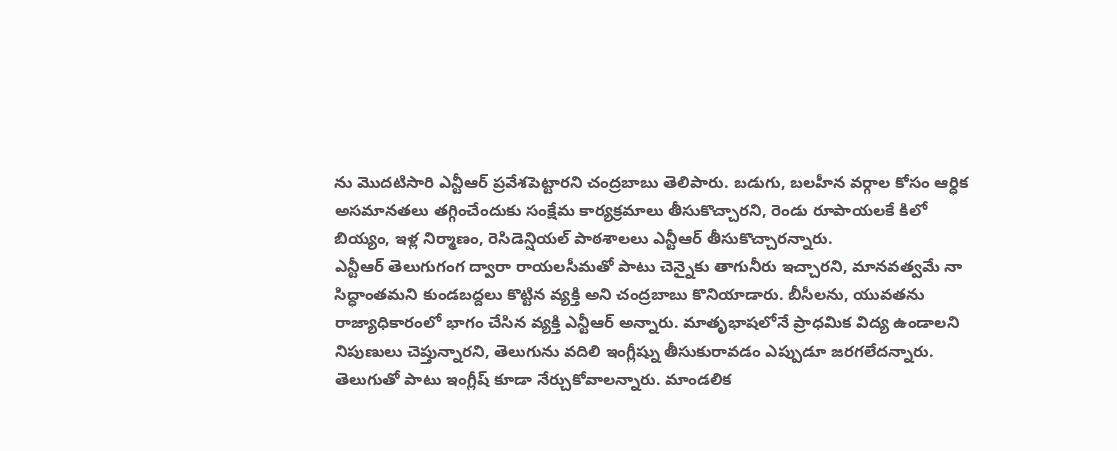ను మొదటిసారి ఎన్టీఆర్ ప్రవేశపెట్టారని చంద్రబాబు తెలిపారు. బడుగు, బలహీన వర్గాల కోసం ఆర్ధిక అసమానతలు తగ్గించేందుకు సంక్షేమ కార్యక్రమాలు తీసుకొచ్చారని, రెండు రూపాయలకే కిలో బియ్యం, ఇళ్ల నిర్మాణం, రెసిడెన్షియల్ పాఠశాలలు ఎన్టీఆర్ తీసుకొచ్చారన్నారు.
ఎన్టీఆర్ తెలుగుగంగ ద్వారా రాయలసీమతో పాటు చెన్నైకు తాగునీరు ఇచ్చారని, మానవత్వమే నా సిద్ధాంతమని కుండబద్దలు కొట్టిన వ్యక్తి అని చంద్రబాబు కొనియాడారు. బీసీలను, యువతను రాజ్యాధికారంలో భాగం చేసిన వ్యక్తి ఎన్టీఆర్ అన్నారు. మాతృభాషలోనే ప్రాధమిక విద్య ఉండాలని నిపుణులు చెప్తున్నారని, తెలుగును వదిలి ఇంగ్లీష్ను తీసుకురావడం ఎప్పుడూ జరగలేదన్నారు. తెలుగుతో పాటు ఇంగ్లీష్ కూడా నేర్చుకోవాలన్నారు. మాండలిక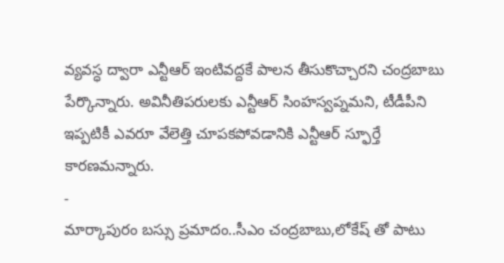వ్యవస్ధ ద్వారా ఎన్టీఆర్ ఇంటివద్దకే పాలన తీసుకొచ్చారని చంద్రబాబు పేర్కొన్నారు. అవినీతిపరులకు ఎన్టీఆర్ సింహస్వప్నమని, టీడీపీని ఇప్పటికీ ఎవరూ వేలెత్తి చూపకపోవడానికి ఎన్టీఆర్ స్ఫూర్తే కారణమన్నారు.
-
మార్కాపురం బస్సు ప్రమాదం..సీఎం చంద్రబాబు,లోకేష్ తో పాటు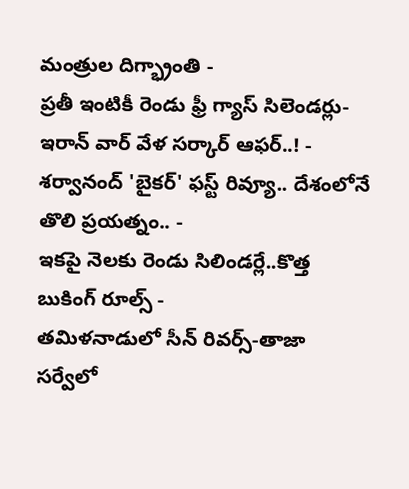మంత్రుల దిగ్భ్రాంతి -
ప్రతీ ఇంటికీ రెండు ఫ్రీ గ్యాస్ సిలెండర్లు-ఇరాన్ వార్ వేళ సర్కార్ ఆఫర్..! -
శర్వానంద్ 'బైకర్' ఫస్ట్ రివ్యూ.. దేశంలోనే తొలి ప్రయత్నం.. -
ఇకపై నెలకు రెండు సిలిండర్లే..కొత్త బుకింగ్ రూల్స్ -
తమిళనాడులో సీన్ రివర్స్-తాజా సర్వేలో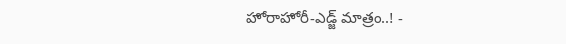హోరాహోరీ-ఎడ్జ్ మాత్రం..! -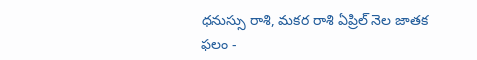ధనుస్సు రాశి, మకర రాశి ఏప్రిల్ నెల జాతక ఫలం -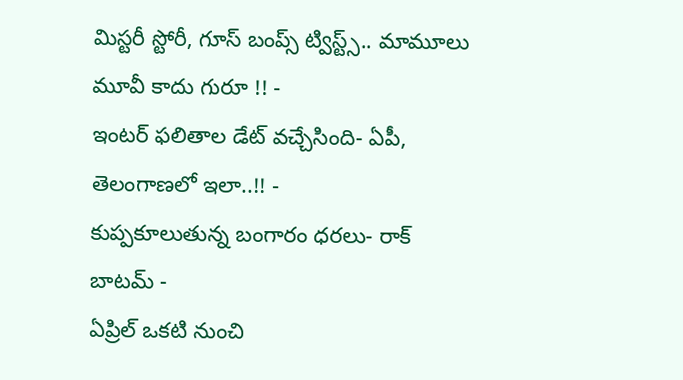మిస్టరీ స్టోరీ, గూస్ బంప్స్ ట్విస్ట్స్.. మామూలు మూవీ కాదు గురూ !! -
ఇంటర్ ఫలితాల డేట్ వచ్చేసింది- ఏపీ, తెలంగాణలో ఇలా..!! -
కుప్పకూలుతున్న బంగారం ధరలు- రాక్ బాటమ్ -
ఏప్రిల్ ఒకటి నుంచి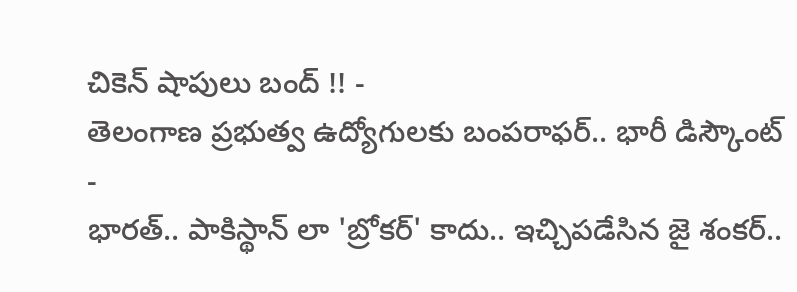చికెన్ షాపులు బంద్ !! -
తెలంగాణ ప్రభుత్వ ఉద్యోగులకు బంపరాఫర్.. భారీ డిస్కౌంట్ -
భారత్.. పాకిస్థాన్ లా 'బ్రోకర్' కాదు.. ఇచ్చిపడేసిన జై శంకర్..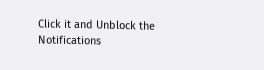Click it and Unblock the Notifications